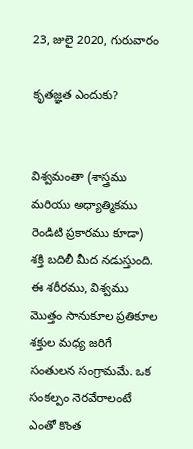23, జులై 2020, గురువారం

కృతజ్ఞత ఎందుకు?


విశ్వమంతా (శాస్త్రము మరియు అధ్యాత్మికము రెండిటి ప్రకారము కూడా) శక్తి బదిలీ మీద నడుస్తుంది. ఈ శరీరము, విశ్వము మొత్తం సానుకూల ప్రతికూల శక్తుల మధ్య జరిగే సంతులన సంగ్రామమే. ఒక సంకల్పం నెరవేరాలంటే ఎంతో కొంత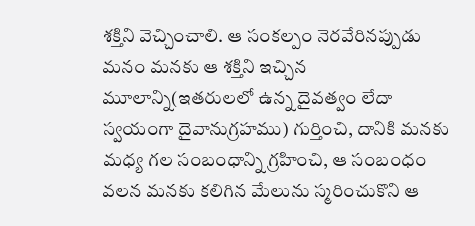శక్తిని వెచ్చించాలి. ఆ సంకల్పం నెరవేరినప్పుడు మనం మనకు ఆ శక్తిని ఇచ్చిన మూలాన్ని(ఇతరులలో ఉన్న దైవత్వం లేదా స్వయంగా దైవానుగ్రహము) గుర్తించి, దానికి మనకు మధ్య గల సంబంధాన్ని గ్రహించి, ఆ సంబంధం వలన మనకు కలిగిన మేలును స్మరించుకొని ఆ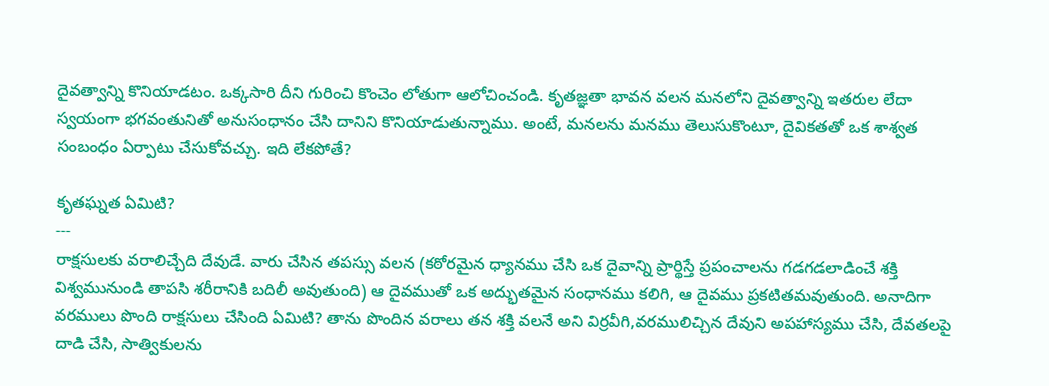దైవత్వాన్ని కొనియాడటం. ఒక్కసారి దీని గురించి కొంచెం లోతుగా ఆలోచించండి. కృతజ్ఞతా భావన వలన మనలోని దైవత్వాన్ని ఇతరుల లేదా స్వయంగా భగవంతునితో అనుసంధానం చేసి దానిని కొనియాడుతున్నాము. అంటే, మనలను మనము తెలుసుకొంటూ, దైవికతతో ఒక శాశ్వత సంబంధం ఏర్పాటు చేసుకోవచ్చు. ఇది లేకపోతే?

కృతఘ్నత ఏమిటి?
---
రాక్షసులకు వరాలిచ్చేది దేవుడే. వారు చేసిన తపస్సు వలన (కఠోరమైన ధ్యానము చేసి ఒక దైవాన్ని ప్రార్థిస్తే ప్రపంచాలను గడగడలాడించే శక్తి విశ్వమునుండి తాపసి శరీరానికి బదిలీ అవుతుంది) ఆ దైవముతో ఒక అద్భుతమైన సంధానము కలిగి, ఆ దైవము ప్రకటితమవుతుంది. అనాదిగా వరములు పొంది రాక్షసులు చేసింది ఏమిటి? తాను పొందిన వరాలు తన శక్తి వలనే అని విర్రవీగి,వరములిచ్చిన దేవుని అపహాస్యము చేసి, దేవతలపై దాడి చేసి, సాత్వికులను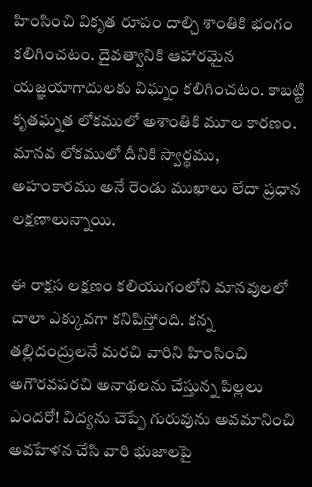హింసించి వికృత రూపం దాల్చి శాంతికి భంగం కలిగించటం. దైవత్వానికి ఆహారమైన యజ్ఞయాగాదులకు విఘ్నం కలిగించటం. కాబట్టి కృతఘ్నత లోకములో అశాంతికి మూల కారణం. మానవ లోకములో దీనికి స్వార్థము, అహంకారము అనే రెండు ముఖాలు లేదా ప్రధాన లక్షణాలున్నాయి.

ఈ రాక్షస లక్షణం కలియుగంలోని మానవులలో చాలా ఎక్కువగా కనిపిస్తోంది. కన్న తల్లిదంద్రులనే మరచి వారిని హింసించి అగౌరవపరచి అనాథలను చేస్తున్న పిల్లలు ఎందరో! విద్యను చెప్పే గురువును అవమానించి అవహేళన చేసి వారి భుజాలపై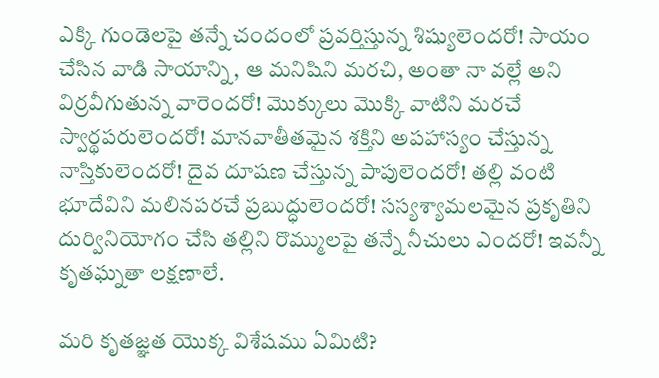ఎక్కి గుండెలపై తన్నే చందంలో ప్రవర్తిస్తున్న శిష్యులెందరో! సాయం చేసిన వాడి సాయాన్ని, ఆ మనిషిని మరచి, అంతా నా వల్లే అని విర్రవీగుతున్న వారెందరో! మొక్కులు మొక్కి వాటిని మరచే స్వార్థపరులెందరో! మానవాతీతమైన శక్తిని అపహాస్యం చేస్తున్న నాస్తికులెందరో! దైవ దూషణ చేస్తున్న పాపులెందరో! తల్లి వంటి భూదేవిని మలినపరచే ప్రబుద్ధులెందరో! సస్యశ్యామలమైన ప్రకృతిని దుర్వినియోగం చేసి తల్లిని రొమ్ములపై తన్నే నీచులు ఎందరో! ఇవన్నీ కృతఘ్నతా లక్షణాలే.

మరి కృతజ్ఞత యొక్క విశేషము ఏమిటి?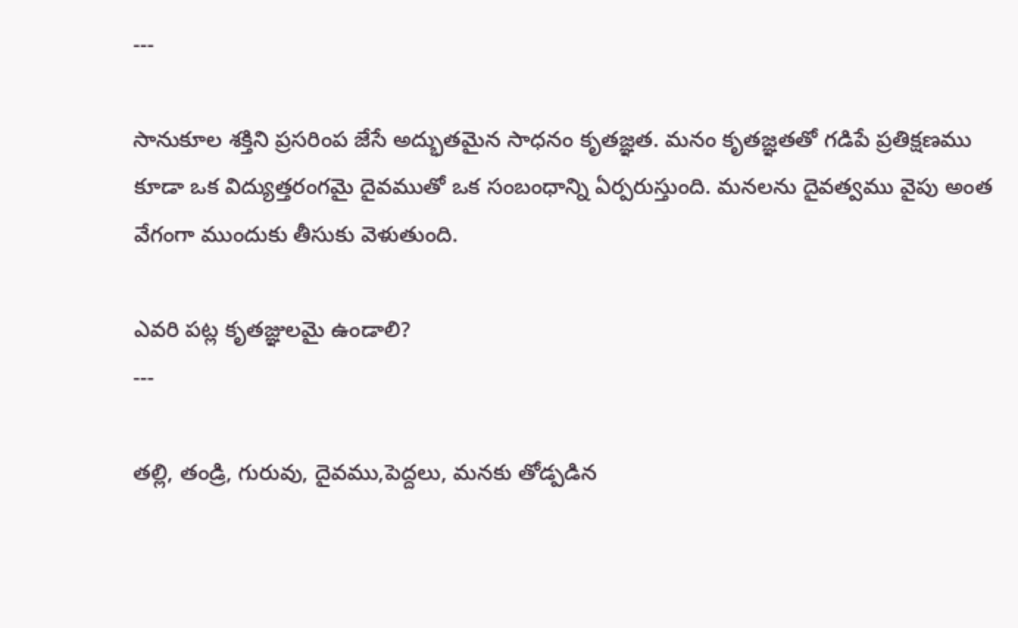---

సానుకూల శక్తిని ప్రసరింప జేసే అద్భుతమైన సాధనం కృతజ్ఞత. మనం కృతజ్ఞతతో గడిపే ప్రతిక్షణము కూడా ఒక విద్యుత్తరంగమై దైవముతో ఒక సంబంధాన్ని ఏర్పరుస్తుంది. మనలను దైవత్వము వైపు అంత వేగంగా ముందుకు తీసుకు వెళుతుంది.

ఎవరి పట్ల కృతజ్ఞులమై ఉండాలి?
---

తల్లి, తండ్రి, గురువు, దైవము,పెద్దలు, మనకు తోడ్పడిన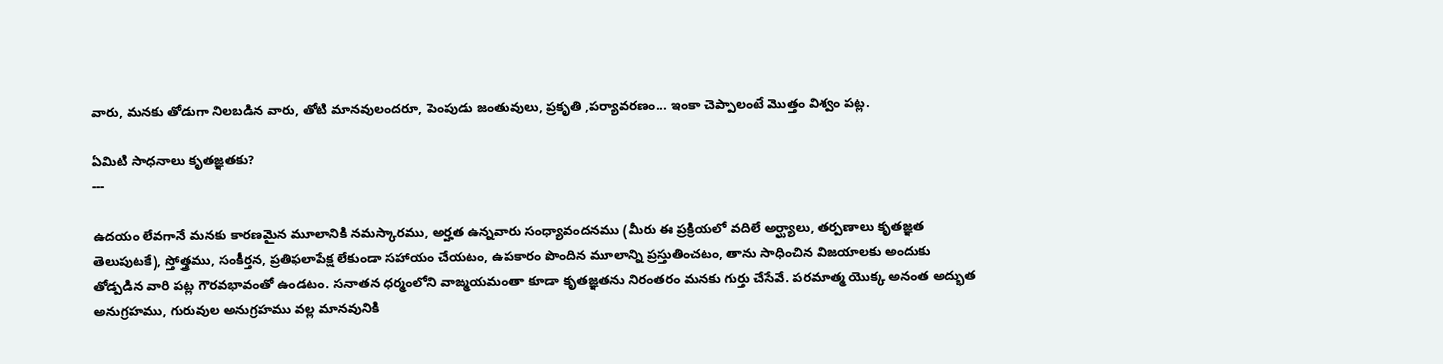వారు, మనకు తోడుగా నిలబడిన వారు, తోటి మానవులందరూ, పెంపుడు జంతువులు, ప్రకృతి ,పర్యావరణం... ఇంకా చెప్పాలంటే మొత్తం విశ్వం పట్ల.

ఏమిటి సాధనాలు కృతజ్ఞతకు?
---

ఉదయం లేవగానే మనకు కారణమైన మూలానికి నమస్కారము, అర్హత ఉన్నవారు సంధ్యావందనము (మీరు ఈ ప్రక్రియలో వదిలే అర్ఘ్యాలు, తర్పణాలు కృతజ్ఞత తెలుపుటకే), స్తోత్త్రము, సంకీర్తన, ప్రతిఫలాపేక్ష లేకుండా సహాయం చేయటం, ఉపకారం పొందిన మూలాన్ని ప్రస్తుతించటం, తాను సాధించిన విజయాలకు అందుకు తోడ్పడిన వారి పట్ల గౌరవభావంతో ఉండటం. సనాతన ధర్మంలోని వాఙ్మయమంతా కూడా కృతజ్ఞతను నిరంతరం మనకు గుర్తు చేసేవే. పరమాత్మ యొక్క అనంత అద్భుత అనుగ్రహము, గురువుల అనుగ్రహము వల్ల మానవునికి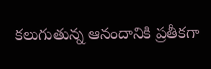కలుగుతున్న ఆనందానికి ప్రతీకగా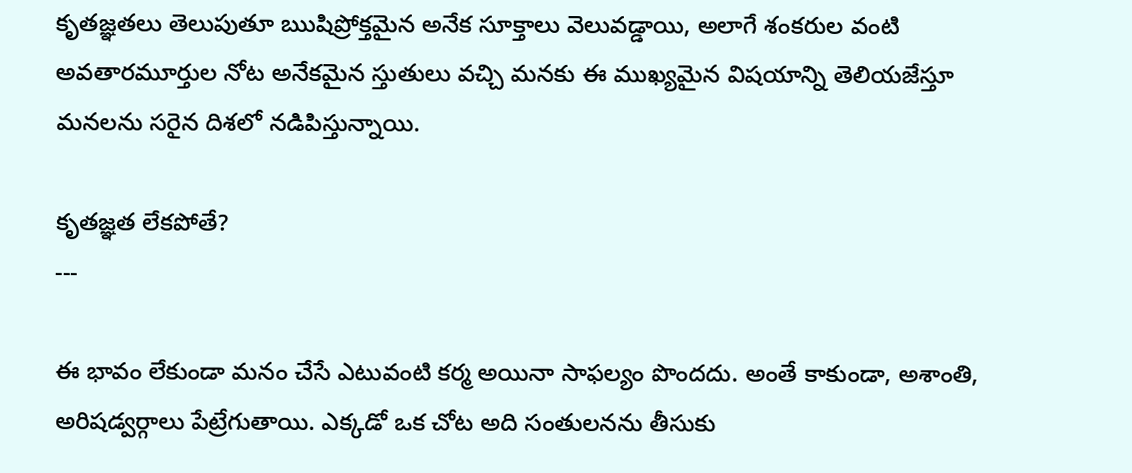కృతజ్ఞతలు తెలుపుతూ ఋషిప్రోక్తమైన అనేక సూక్తాలు వెలువడ్డాయి, అలాగే శంకరుల వంటి అవతారమూర్తుల నోట అనేకమైన స్తుతులు వచ్చి మనకు ఈ ముఖ్యమైన విషయాన్ని తెలియజేస్తూ మనలను సరైన దిశలో నడిపిస్తున్నాయి.

కృతజ్ఞత లేకపోతే?
---

ఈ భావం లేకుండా మనం చేసే ఎటువంటి కర్మ అయినా సాఫల్యం పొందదు. అంతే కాకుండా, అశాంతి, అరిషడ్వర్గాలు పేట్రేగుతాయి. ఎక్కడో ఒక చోట అది సంతులనను తీసుకు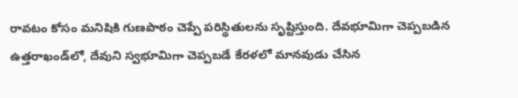రావటం కోసం మనిషికి గుణపాఠం చెప్పే పరిస్థితులను సృష్టిస్తుంది. దేవభూమిగా చెప్పబడిన ఉత్తరాఖండ్‌లో, దేవుని స్వభూమిగా చెప్పబడే కేరళలో మానవుడు చేసిన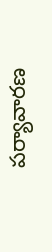పర్యావారణ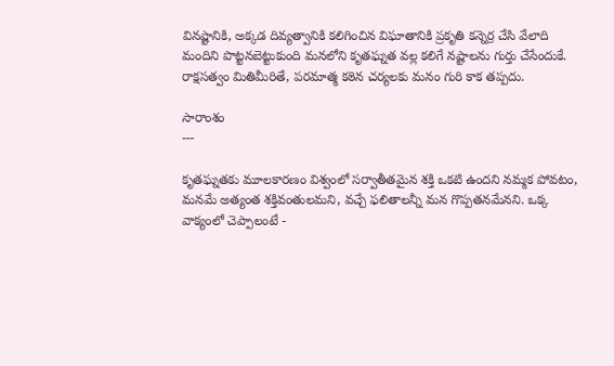వినష్టానికి, అక్కడ దివ్యత్వానికి కలిగించిన విఘాతానికి ప్రకృతి కన్నెర్ర చేసి వేలాది మందిని పొట్టనబెట్టుకుంది మనలోని కృతఘ్నత వల్ల కలిగే నష్టాలను గుర్తు చేసేందుకే. రాక్షసత్వం మితిమీరితే, పరమాత్మ కఠిన చర్యలకు మనం గురి కాక తప్పదు.

సారాంశం
---

కృతఘ్నతకు మూలకారణం విశ్వంలో సర్వాతీతమైన శక్తి ఒకటి ఉందని నమ్మక పోవటం, మనమే అత్యంత శక్తివంతులమని, వచ్చే ఫలితాలన్నీ మన గొప్పతనమేనని. ఒక్క వాక్యంలో చెప్పాలంటే -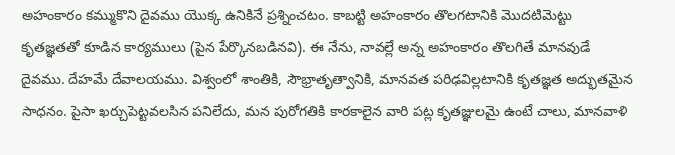అహంకారం కమ్ముకొని దైవము యొక్క ఉనికినే ప్రశ్నించటం. కాబట్టి అహంకారం తొలగటానికి మొదటిమెట్టు కృతజ్ఞతతో కూడిన కార్యములు (పైన పేర్కొనబడినవి). ఈ నేను, నావల్లే అన్న అహంకారం తొలగితే మానవుడే దైవము. దేహమే దేవాలయము. విశ్వంలో శాంతికి, సౌభ్రాతృత్వానికి, మానవత పరిఢవిల్లటానికి కృతజ్ఞత అద్భుతమైన సాధనం. పైసా ఖర్చుపెట్టవలసిన పనిలేదు, మన పురోగతికి కారకాలైన వారి పట్ల కృతజ్ఞులమై ఉంటే చాలు, మానవాళి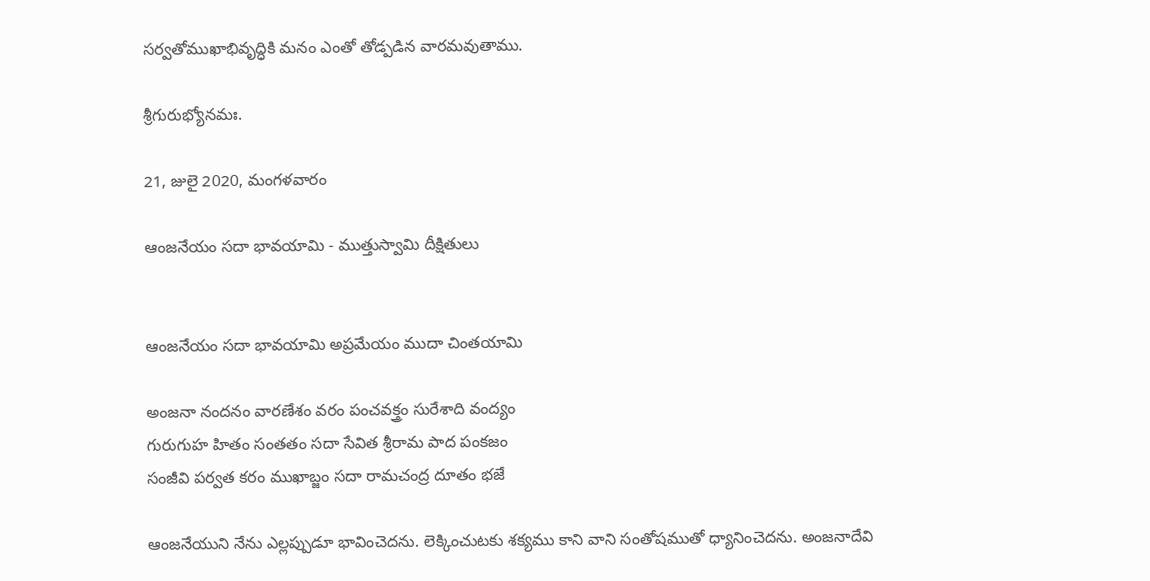సర్వతోముఖాభివృద్ధికి మనం ఎంతో తోడ్పడిన వారమవుతాము.

శ్రీగురుభ్యోనమః.

21, జులై 2020, మంగళవారం

ఆంజనేయం సదా భావయామి - ముత్తుస్వామి దీక్షితులు


ఆంజనేయం సదా భావయామి అప్రమేయం ముదా చింతయామి

అంజనా నందనం వారణేశం వరం పంచవక్త్రం సురేశాది వంద్యం
గురుగుహ హితం సంతతం సదా సేవిత శ్రీరామ పాద పంకజం
సంజీవి పర్వత కరం ముఖాబ్జం సదా రామచంద్ర దూతం భజే

ఆంజనేయుని నేను ఎల్లప్పుడూ భావించెదను. లెక్కించుటకు శక్యము కాని వాని సంతోషముతో ధ్యానించెదను. అంజనాదేవి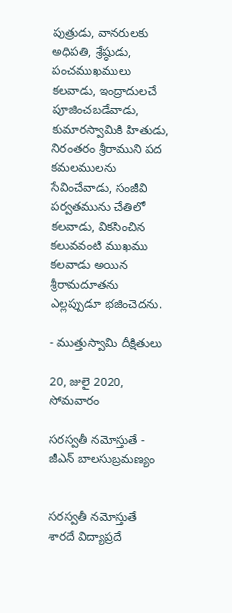పుత్రుడు, వానరులకు అధిపతి, శ్రేష్ఠుడు, పంచముఖములు కలవాడు, ఇంద్రాదులచే పూజించబడేవాడు, కుమారస్వామికి హితుడు, నిరంతరం శ్రీరాముని పద కమలములను సేవించేవాడు, సంజీవి పర్వతమును చేతిలో కలవాడు, వికసించిన కలువవంటి ముఖము కలవాడు అయిన శ్రీరామదూతను ఎల్లప్పుడూ భజించెదను.

- ముత్తుస్వామి దీక్షితులు

20, జులై 2020, సోమవారం

సరస్వతీ నమోస్తుతే - జీఎన్ బాలసుబ్రమణ్యం


సరస్వతీ నమోస్తుతే శారదే విద్యాప్రదే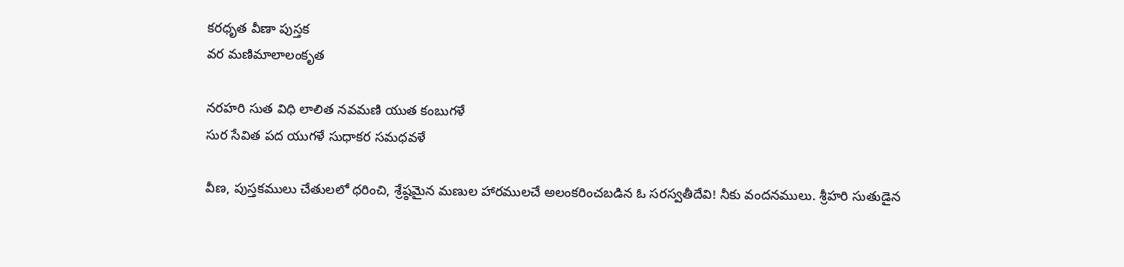కరధృత వీణా పుస్తక
వర మణిమాలాలంకృత

నరహరి సుత విధి లాలిత నవమణి యుత కంబుగళే
సుర సేవిత పద యుగళే సుధాకర సమధవళే

వీణ, పుస్తకములు చేతులలో ధరించి, శ్రేష్ఠమైన మణుల హారములచే అలంకరించబడిన ఓ సరస్వతీదేవి! నీకు వందనములు. శ్రీహరి సుతుడైన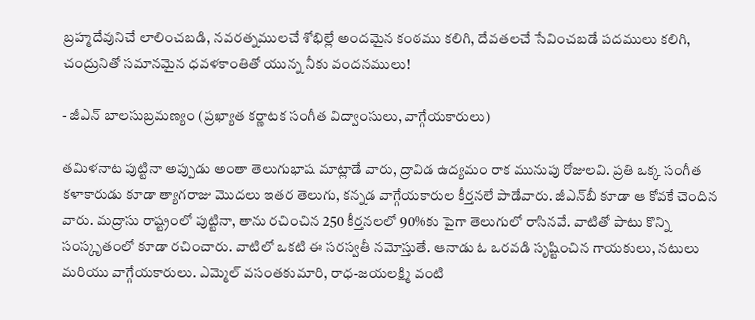బ్రహ్మదేవునిచే లాలించబడి, నవరత్నములచే శోభిల్లే అందమైన కంఠము కలిగి, దేవతలచే సేవించబడే పదములు కలిగి, చంద్రునితో సమానమైన ధవళకాంతితో యున్న నీకు వందనములు!

- జీఎన్ బాలసుబ్రమణ్యం (ప్రఖ్యాత కర్ణాటక సంగీత విద్వాంసులు, వాగ్గేయకారులు)

తమిళనాట పుట్టినా అప్పుడు అంతా తెలుగుభాష మాట్లాడే వారు, ద్రావిడ ఉద్యమం రాక మునుపు రోజులవి. ప్రతి ఒక్క సంగీత కళాకారుడు కూడా త్యాగరాజు మొదలు ఇతర తెలుగు, కన్నడ వాగ్గేయకారుల కీర్తనలే పాడేవారు. జీఎన్‌బీ కూడా ఆ కోవకే చెందిన వారు. మద్రాసు రాష్ట్రంలో పుట్టినా, తాను రచించిన 250 కీర్తనలలో 90%కు పైగా తెలుగులో రాసినవే. వాటితో పాటు కొన్ని సంస్కృతంలో కూడా రచించారు. వాటిలో ఒకటి ఈ సరస్వతీ నమోస్తుతే. ఆనాడు ఓ ఒరవడి సృష్టించిన గాయకులు, నటులు మరియు వాగ్గేయకారులు. ఎమ్మెల్ వసంతకుమారి, రాధ-జయలక్ష్మి వంటి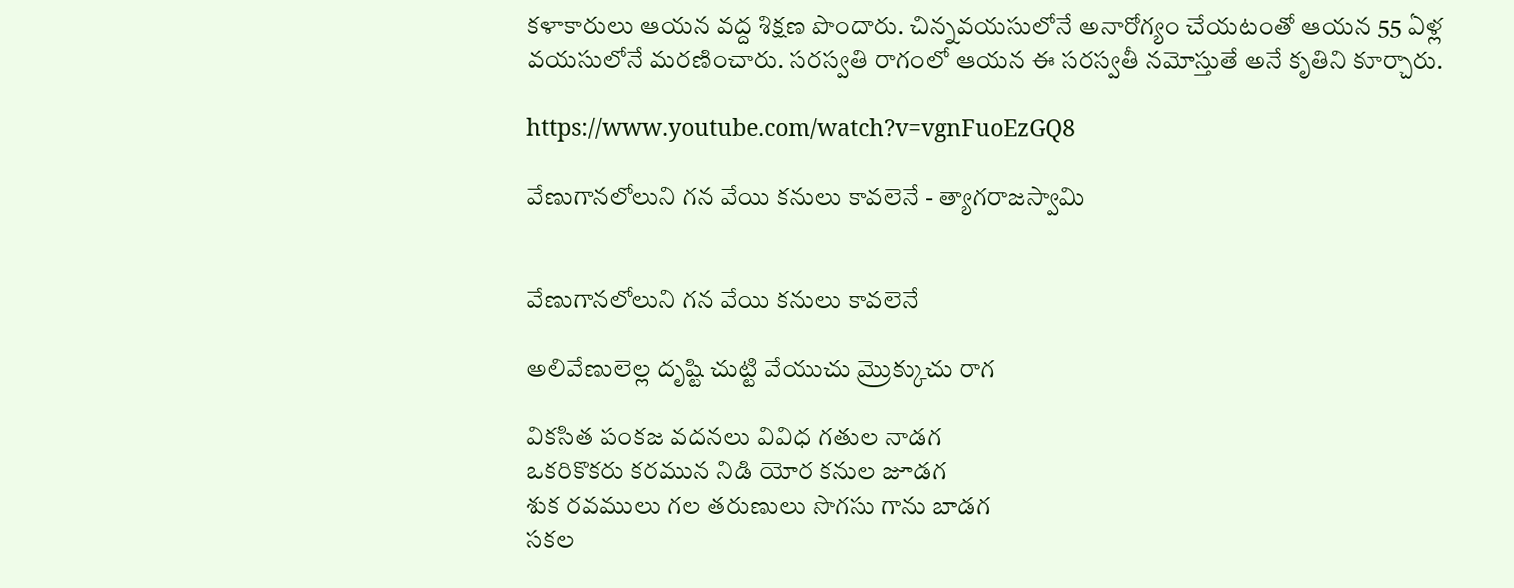కళాకారులు ఆయన వద్ద శిక్షణ పొందారు. చిన్నవయసులోనే అనారోగ్యం చేయటంతో ఆయన 55 ఏళ్ల వయసులోనే మరణించారు. సరస్వతి రాగంలో ఆయన ఈ సరస్వతీ నమోస్తుతే అనే కృతిని కూర్చారు.

https://www.youtube.com/watch?v=vgnFuoEzGQ8

వేణుగానలోలుని గన వేయి కనులు కావలెనే - త్యాగరాజస్వామి


వేణుగానలోలుని గన వేయి కనులు కావలెనే

అలివేణులెల్ల దృష్టి చుట్టి వేయుచు మ్రొక్కుచు రాగ

వికసిత పంకజ వదనలు వివిధ గతుల నాడగ
ఒకరికొకరు కరమున నిడి యోర కనుల జూడగ
శుక రవములు గల తరుణులు సొగసు గాను బాడగ
సకల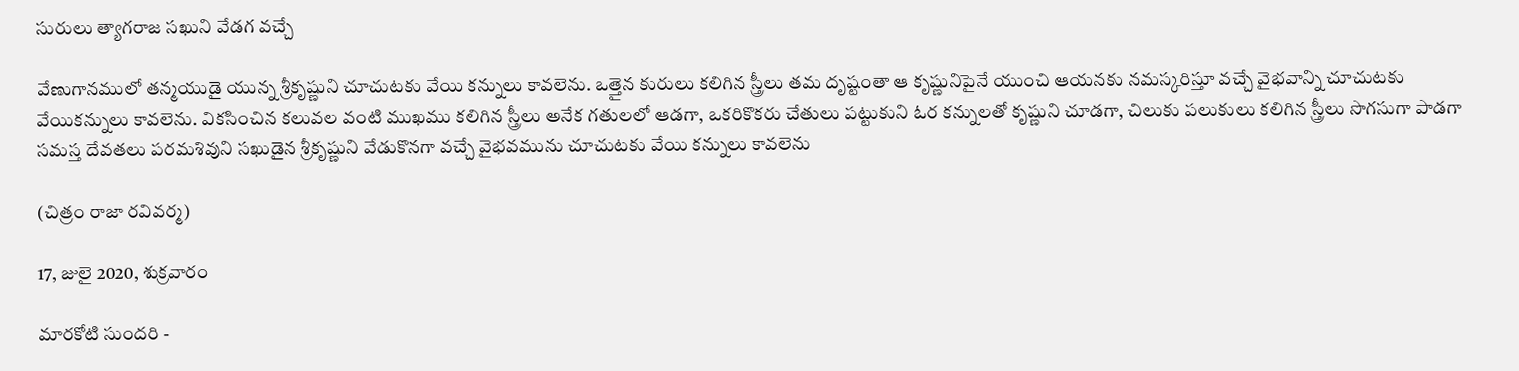సురులు త్యాగరాజ సఖుని వేడగ వచ్చే

వేణుగానములో తన్మయుడై యున్న శ్రీకృష్ణుని చూచుటకు వేయి కన్నులు కావలెను. ఒత్తైన కురులు కలిగిన స్త్రీలు తమ దృష్టంతా ఆ కృష్ణునిపైనే యుంచి ఆయనకు నమస్కరిస్తూ వచ్చే వైభవాన్ని చూచుటకు వేయికన్నులు కావలెను. వికసించిన కలువల వంటి ముఖము కలిగిన స్త్రీలు అనేక గతులలో ఆడగా, ఒకరికొకరు చేతులు పట్టుకుని ఓర కన్నులతో కృష్ణుని చూడగా, చిలుకు పలుకులు కలిగిన స్త్రీలు సొగసుగా పాడగా సమస్త దేవతలు పరమశివుని సఖుడైన శ్రీకృష్ణుని వేడుకొనగా వచ్చే వైభవమును చూచుటకు వేయి కన్నులు కావలెను

(చిత్రం రాజా రవివర్మ)

17, జులై 2020, శుక్రవారం

మారకోటి సుందరి -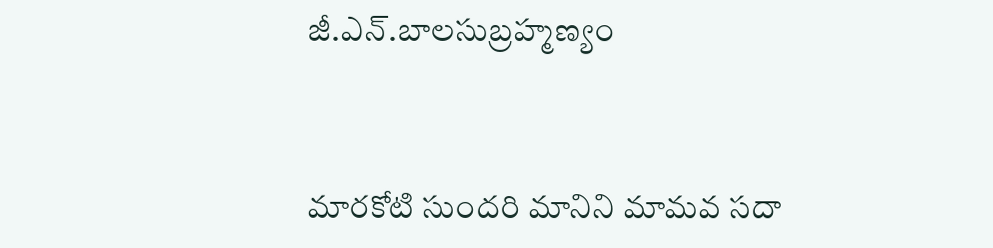జీ.ఎన్.బాలసుబ్రహ్మణ్యం


మారకోటి సుందరి మానిని మామవ సదా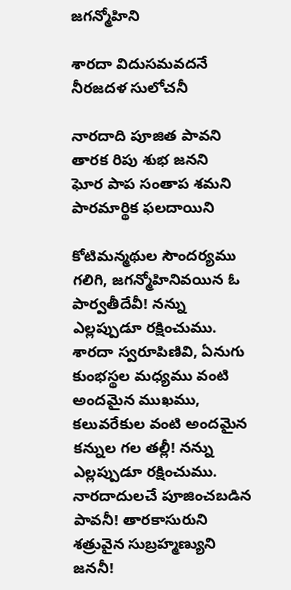జగన్మోహిని

శారదా విదుసమవదనే నీరజదళ సులోచనీ

నారదాది పూజిత పావని తారక రిపు శుభ జనని
ఘోర పాప సంతాప శమని పారమార్థిక ఫలదాయిని

కోటిమన్మథుల సౌందర్యము గలిగి, జగన్మోహినివయిన ఓ పార్వతీదేవీ! నన్ను ఎల్లప్పుడూ రక్షించుము. శారదా స్వరూపిణివి, ఏనుగు కుంభస్థల మధ్యము వంటి అందమైన ముఖము, కలువరేకుల వంటి అందమైన కన్నుల గల తల్లీ! నన్ను ఎల్లప్పుడూ రక్షించుము. నారదాదులచే పూజించబడిన పావనీ! తారకాసురుని శత్రువైన సుబ్రహ్మణ్యుని జననీ!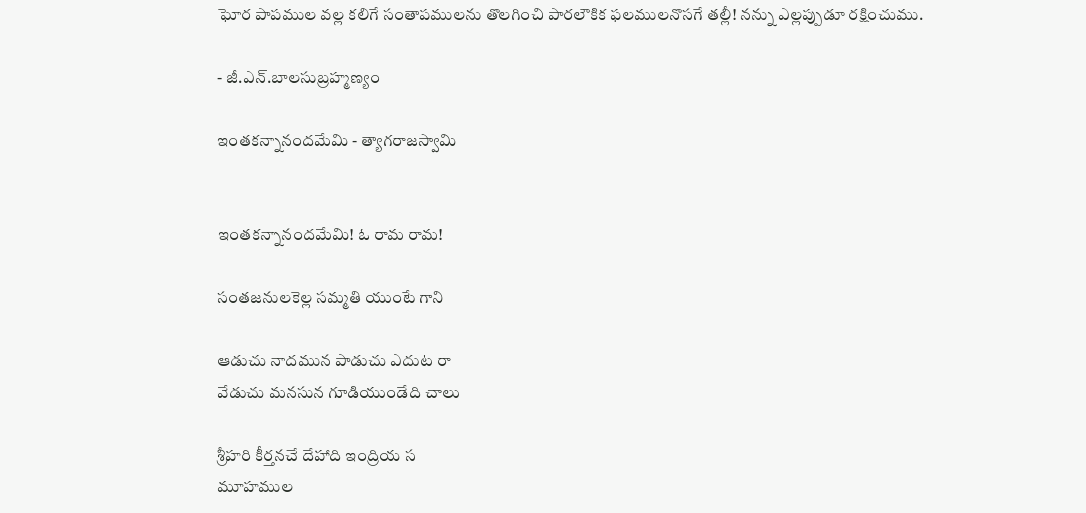ఘోర పాపముల వల్ల కలిగే సంతాపములను తొలగించి పారలౌకిక ఫలములనొసగే తల్లీ! నన్ను ఎల్లప్పుడూ రక్షించుము.

- జీ.ఎన్.బాలసుబ్రహ్మణ్యం

ఇంతకన్నానందమేమి - త్యాగరాజస్వామి


ఇంతకన్నానందమేమి! ఓ రామ రామ!

సంతజనులకెల్ల సమ్మతి యుంటే గాని

ఆడుచు నాదమున పాడుచు ఎదుట రా
వేడుచు మనసున గూడియుండేది చాలు

శ్రీహరి కీర్తనచే దేహాది ఇంద్రియ స
మూహముల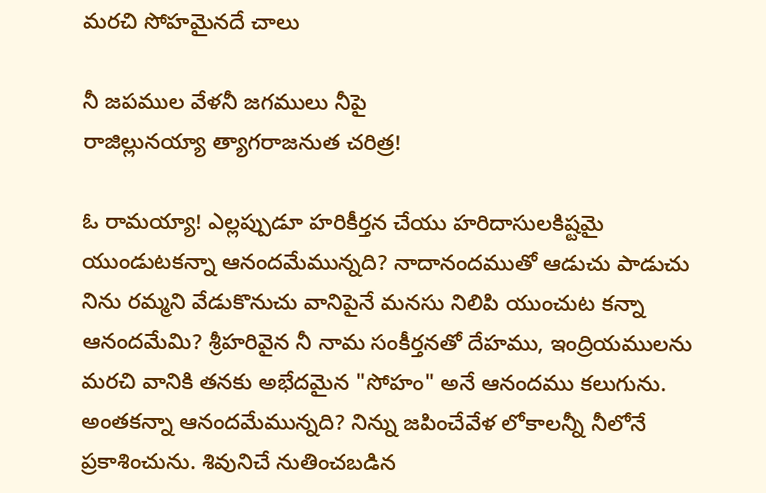మరచి సోహమైనదే చాలు

నీ జపముల వేళనీ జగములు నీపై
రాజిల్లునయ్యా త్యాగరాజనుత చరిత్ర!

ఓ రామయ్యా! ఎల్లప్పుడూ హరికీర్తన చేయు హరిదాసులకిష్టమై యుండుటకన్నా ఆనందమేమున్నది? నాదానందముతో ఆడుచు పాడుచు నిను రమ్మని వేడుకొనుచు వానిపైనే మనసు నిలిపి యుంచుట కన్నా ఆనందమేమి? శ్రీహరివైన నీ నామ సంకీర్తనతో దేహము, ఇంద్రియములను మరచి వానికి తనకు అభేదమైన "సోహం" అనే ఆనందము కలుగును. అంతకన్నా ఆనందమేమున్నది? నిన్ను జపించేవేళ లోకాలన్నీ నీలోనే ప్రకాశించును. శివునిచే నుతించబడిన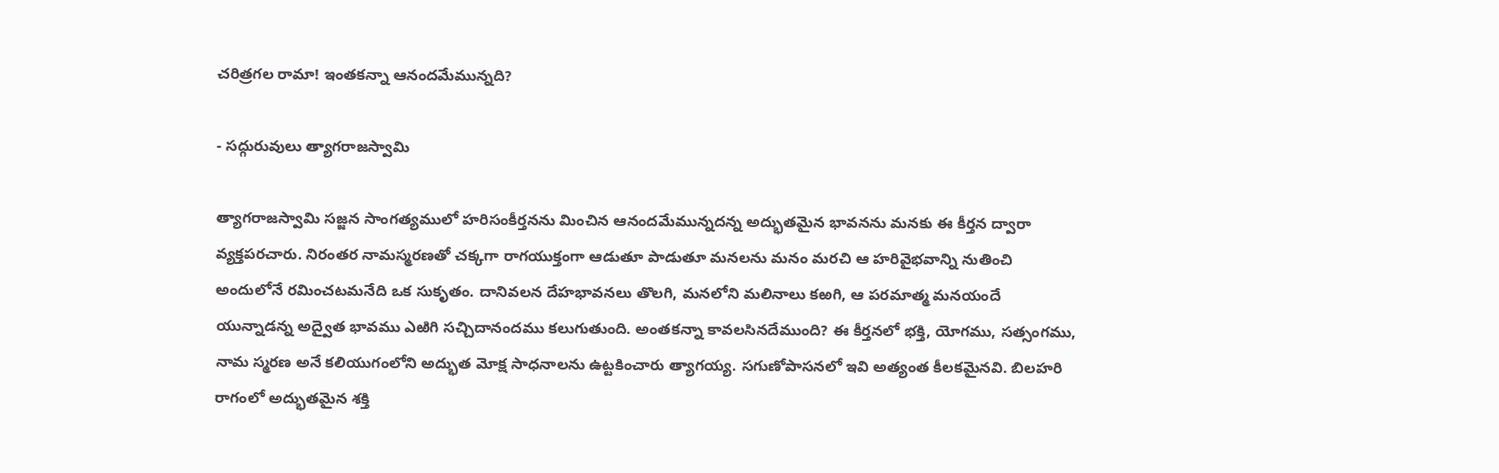చరిత్రగల రామా! ఇంతకన్నా ఆనందమేమున్నది?

- సద్గురువులు త్యాగరాజస్వామి

త్యాగరాజస్వామి సజ్జన సాంగత్యములో హరిసంకీర్తనను మించిన ఆనందమేమున్నదన్న అద్భుతమైన భావనను మనకు ఈ కీర్తన ద్వారా వ్యక్తపరచారు. నిరంతర నామస్మరణతో చక్కగా రాగయుక్తంగా ఆడుతూ పాడుతూ మనలను మనం మరచి ఆ హరివైభవాన్ని నుతించి అందులోనే రమించటమనేది ఒక సుకృతం. దానివలన దేహభావనలు తొలగి, మనలోని మలినాలు కఱగి, ఆ పరమాత్మ మనయందే యున్నాడన్న అద్వైత భావము ఎఱిగి సచ్చిదానందము కలుగుతుంది. అంతకన్నా కావలసినదేముంది? ఈ కీర్తనలో భక్తి, యోగము, సత్సంగము, నామ స్మరణ అనే కలియుగంలోని అద్భుత మోక్ష సాధనాలను ఉట్టకించారు త్యాగయ్య. సగుణోపాసనలో ఇవి అత్యంత కీలకమైనవి. బిలహరి రాగంలో అద్భుతమైన శక్తి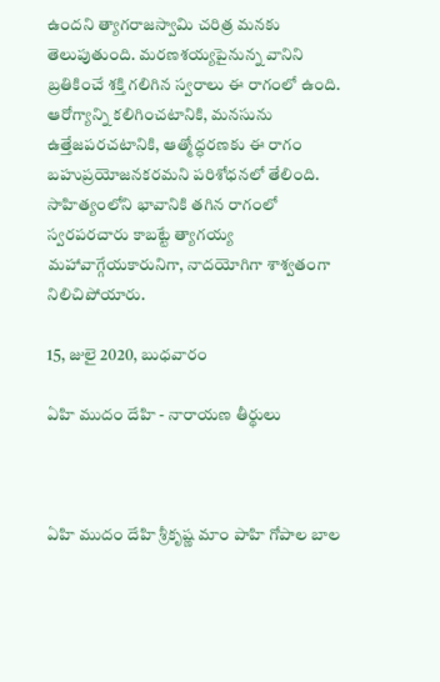ఉందని త్యాగరాజస్వామి చరిత్ర మనకు తెలుపుతుంది. మరణశయ్యపైనున్న వానిని బ్రతికించే శక్తి గలిగిన స్వరాలు ఈ రాగంలో ఉంది. ఆరోగ్యాన్ని కలిగించటానికి, మనసును ఉత్తేజపరచటానికి, ఆత్మోద్ధరణకు ఈ రాగం బహుప్రయోజనకరమని పరిశోధనలో తేలింది. సాహిత్యంలోని భావానికి తగిన రాగంలో స్వరపరచారు కాబట్టే త్యాగయ్య మహావాగ్గేయకారునిగా, నాదయోగిగా శాశ్వతంగా నిలిచిపోయారు.

15, జులై 2020, బుధవారం

ఏహి ముదం దేహి - నారాయణ తీర్థులు



ఏహి ముదం దేహి శ్రీకృష్ణ మాం పాహి గోపాల బాల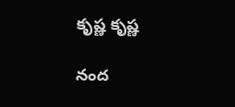కృష్ణ కృష్ణ

నంద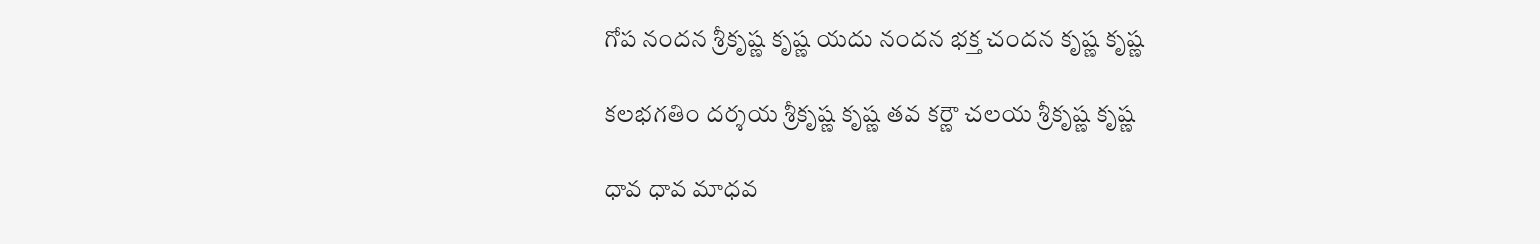గోప నందన శ్రీకృష్ణ కృష్ణ యదు నందన భక్త చందన కృష్ణ కృష్ణ

కలభగతిం దర్శయ శ్రీకృష్ణ కృష్ణ తవ కర్ణౌ చలయ శ్రీకృష్ణ కృష్ణ

ధావ ధావ మాధవ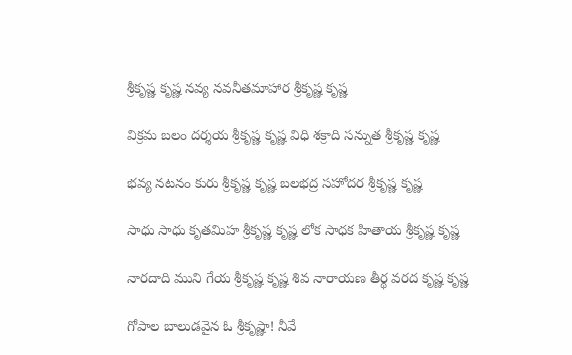శ్రీకృష్ణ కృష్ణ నవ్య నవనీతమాహార శ్రీకృష్ణ కృష్ణ

విక్రమ బలం దర్శయ శ్రీకృష్ణ కృష్ణ విధి శక్రాది సన్నుత శ్రీకృష్ణ కృష్ణ

భవ్య నటనం కురు శ్రీకృష్ణ కృష్ణ బలభద్ర సహోదర శ్రీకృష్ణ కృష్ణ

సాధు సాధు కృతమిహ శ్రీకృష్ణ కృష్ణ లోక సాధక హితాయ శ్రీకృష్ణ కృష్ణ

నారదాది ముని గేయ శ్రీకృష్ణ కృష్ణ శివ నారాయణ తీర్థ వరద కృష్ణ కృష్ణ

గోపాల బాలుడవైన ఓ శ్రీకృష్ణా! నీవే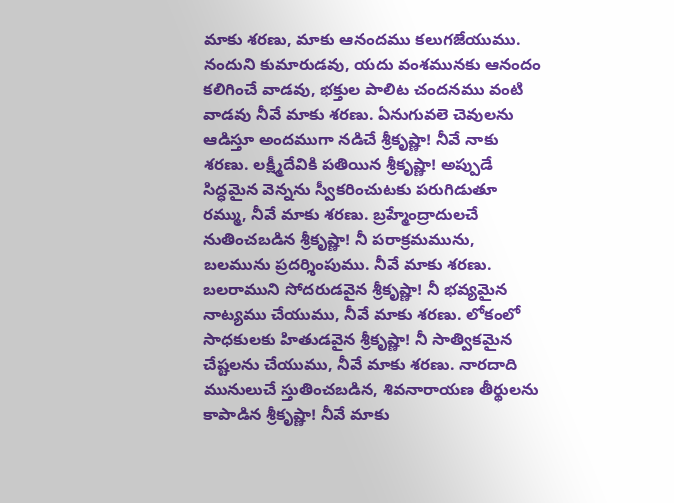మాకు శరణు, మాకు ఆనందము కలుగజేయుము. నందుని కుమారుడవు, యదు వంశమునకు ఆనందం కలిగించే వాడవు, భక్తుల పాలిట చందనము వంటి వాడవు నీవే మాకు శరణు. ఏనుగువలె చెవులను ఆడిస్తూ అందముగా నడిచే శ్రీకృష్ణా! నీవే నాకు శరణు. లక్ష్మీదేవికి పతియిన శ్రీకృష్ణా! అప్పుడే సిద్ధమైన వెన్నను స్వీకరించుటకు పరుగిడుతూ రమ్ము, నీవే మాకు శరణు. బ్రహ్మేంద్రాదులచే నుతించబడిన శ్రీకృష్ణా! నీ పరాక్రమమును, బలమును ప్రదర్శింపుము. నీవే మాకు శరణు. బలరాముని సోదరుడవైన శ్రీకృష్ణా! నీ భవ్యమైన నాట్యము చేయుము, నీవే మాకు శరణు. లోకంలో సాధకులకు హితుడవైన శ్రీకృష్ణా! నీ సాత్వికమైన చేష్టలను చేయుము, నీవే మాకు శరణు. నారదాది మునులుచే స్తుతించబడిన, శివనారాయణ తీర్థులను కాపాడిన శ్రీకృష్ణా! నీవే మాకు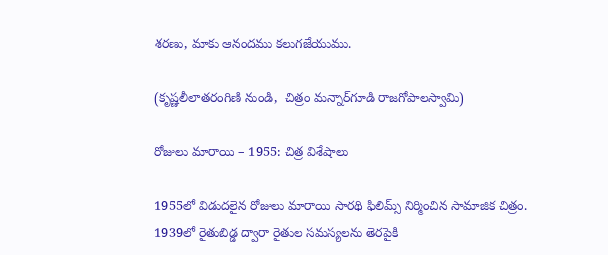శరణు, మాకు ఆనందము కలుగజేయుము.

(కృష్ణలీలాతరంగిణి నుండి,  చిత్రం మన్నార్‌గూడి రాజగోపాలస్వామి)

రోజులు మారాయి – 1955: చిత్ర విశేషాలు

1955లో విడుదలైన రోజులు మారాయి సారథి ఫిలిమ్స్ నిర్మించిన సామాజిక చిత్రం. 1939లో రైతుబిడ్డ ద్వారా రైతుల సమస్యలను తెరపైకి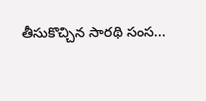తీసుకొచ్చిన సారథి సంస...